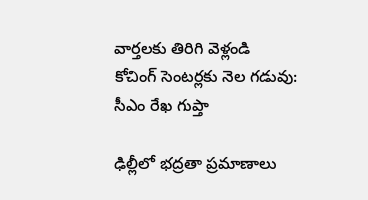వార్తలకు తిరిగి వెళ్లండి
కోచింగ్ సెంటర్లకు నెల గడువు: సీఎం రేఖ గుప్తా

ఢిల్లీలో భద్రతా ప్రమాణాలు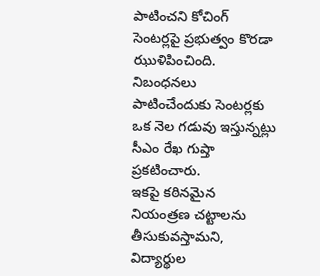పాటించని కోచింగ్ సెంటర్లపై ప్రభుత్వం కొరడా ఝుళిపించింది. నిబంధనలు పాటించేందుకు సెంటర్లకు ఒక నెల గడువు ఇస్తున్నట్లు సీఎం రేఖ గుప్తా ప్రకటించారు.
ఇకపై కఠినమైన నియంత్రణ చట్టాలను తీసుకువస్తామని, విద్యార్థుల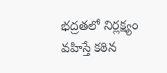భద్రతలో నిర్లక్ష్యం వహిస్తే కఠిన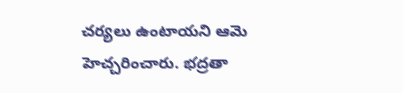చర్యలు ఉంటాయని ఆమె హెచ్చరించారు. భద్రతా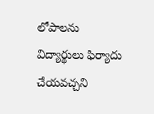లోపాలను విద్యార్థులు ఫిర్యాదు చేయవచ్చని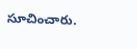సూచించారు.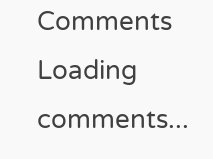Comments
Loading comments...